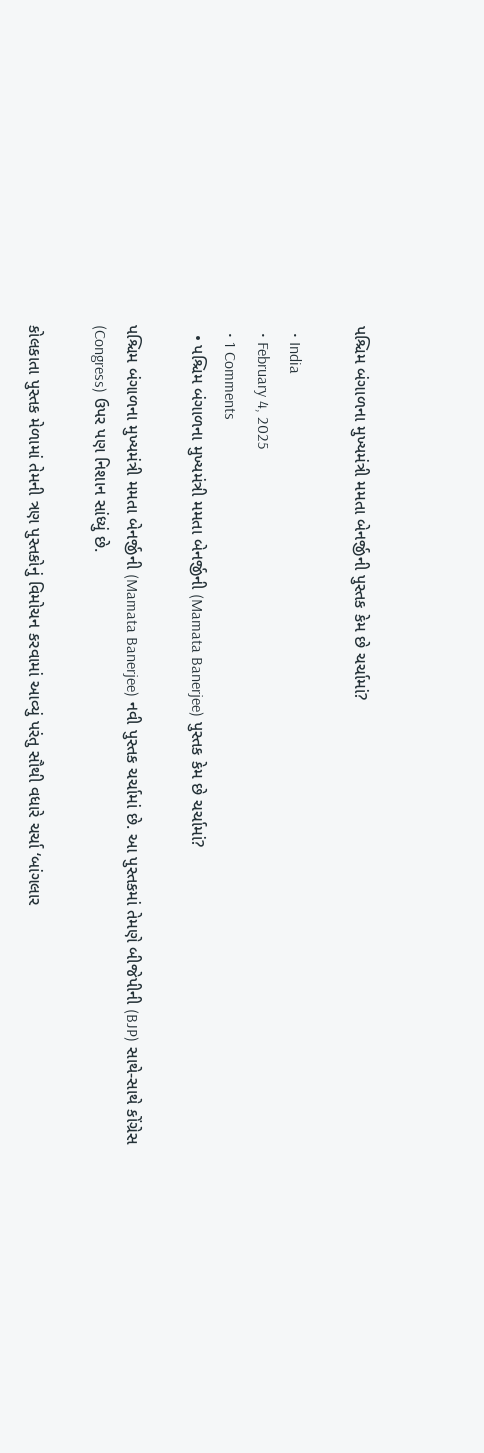પશ્ચિમ બંગાળના મુખ્યમંત્રી મમતા બેનર્જીની પુસ્તક કેમ છે ચર્ચામાં?

  • India
  • February 4, 2025
  • 1 Comments
  • પશ્ચિમ બંગાળના મુખ્યમંત્રી મમતા બેનર્જીની (Mamata Banerjee) પુસ્તક કેમ છે ચર્ચામાં?

પશ્ચિમ બંગાળના મુખ્યમંત્રી મમતા બેનર્જીની (Mamata Banerjee) નવી પુસ્તક ચર્ચામાં છે. આ પુસ્તકમાં તેમણે બીજેપીની (BJP) સાથે-સાથે કોંગ્રેસ (Congress) ઉપર પણ નિશાન સાંધ્યું છે.

કોલકાતા પુસ્તક મેળામાં તેમની ત્રણ પુસ્તકોનું વિમોચન કરવામાં આવ્યું પરંતુ સૌથી વધારે ચર્ચા ‘બાંગલાર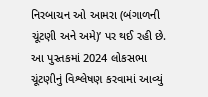નિરબાચન ઓ આમરા (બંગાળની ચૂંટણી અને અમે)’ પર થઈ રહી છે. આ પુસ્તકમાં 2024 લોકસભા ચૂંટણીનું વિશ્લેષણ કરવામાં આવ્યું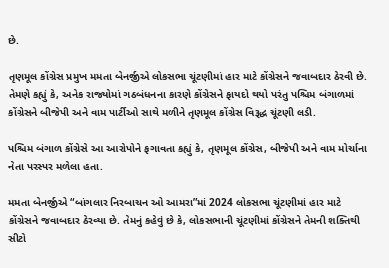છે.

તૃણમૂલ કોંગ્રેસ પ્રમુખ મમતા બેનર્જીએ લોકસભા ચૂંટણીમાં હાર માટે કોંગ્રેસને જવાબદાર ઠેરવી છે. તેમણે કહ્યું કે, અનેક રાજ્યોમાં ગઠબંધનના કારણે કોંગ્રેસને ફાયદો થયો પરંતુ પશ્ચિમ બંગાળમાં કોંગ્રેસને બીજેપી અને વામ પાર્ટીઓ સાથે મળીને તૃણમૂલ કોંગ્રેસ વિરૂદ્ધ ચૂંટણી લડી.

પશ્ચિમ બંગાળ કોંગ્રેસે આ આરોપોને ફગાવતા કહ્યું કે, તૃણમૂલ કોંગ્રેસ, બીજેપી અને વામ મોર્ચાના નેતા પરસ્પર મળેલા હતા.

મમતા બેનર્જીએ “બાંગલાર નિરબાચન ઓ આમરા”માં 2024 લોકસભા ચૂંટણીમાં હાર માટે કોંગ્રેસને જવાબદાર ઠેરવ્યા છે. તેમનું કહેવું છે કે, લોકસભાની ચૂંટણીમાં કોંગ્રેસને તેમની શક્તિથી સીટો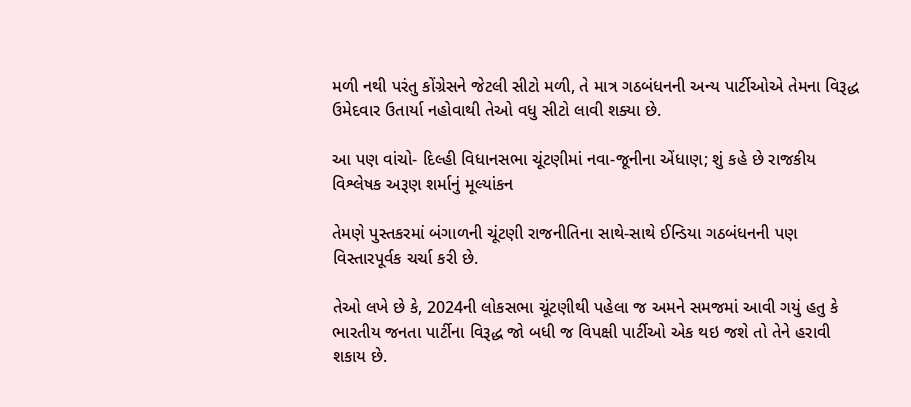મળી નથી પરંતુ કોંગ્રેસને જેટલી સીટો મળી, તે માત્ર ગઠબંધનની અન્ય પાર્ટીઓએ તેમના વિરૂદ્ધ ઉમેદવાર ઉતાર્યા નહોવાથી તેઓ વધુ સીટો લાવી શક્યા છે.

આ પણ વાંચો- દિલ્હી વિધાનસભા ચૂંટણીમાં નવા-જૂનીના એંધાણ; શું કહે છે રાજકીય વિશ્લેષક અરૂણ શર્માનું મૂલ્યાંકન

તેમણે પુસ્તકરમાં બંગાળની ચૂંટણી રાજનીતિના સાથે-સાથે ઈન્ડિયા ગઠબંધનની પણ વિસ્તારપૂર્વક ચર્ચા કરી છે.

તેઓ લખે છે કે, 2024ની લોકસભા ચૂંટણીથી પહેલા જ અમને સમજમાં આવી ગયું હતુ કે ભારતીય જનતા પાર્ટીના વિરૂદ્ધ જો બધી જ વિપક્ષી પાર્ટીઓ એક થઇ જશે તો તેને હરાવી શકાય છે.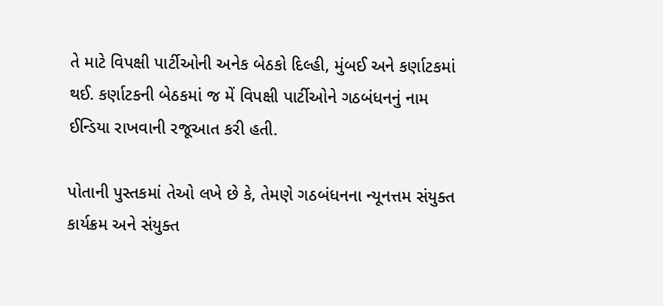તે માટે વિપક્ષી પાર્ટીઓની અનેક બેઠકો દિલ્હી, મુંબઈ અને કર્ણાટકમાં થઈ. કર્ણાટકની બેઠકમાં જ મેં વિપક્ષી પાર્ટીઓને ગઠબંધનનું નામ ઈન્ડિયા રાખવાની રજૂઆત કરી હતી.

પોતાની પુસ્તકમાં તેઓ લખે છે કે, તેમણે ગઠબંધનના ન્યૂનત્તમ સંયુક્ત કાર્યક્રમ અને સંયુક્ત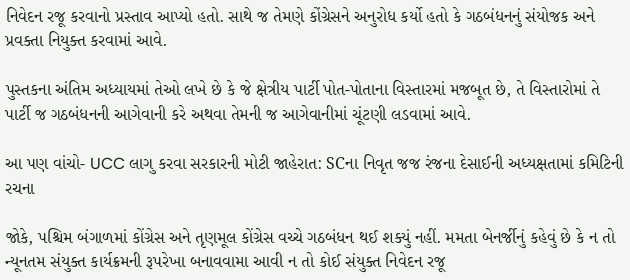નિવેદન રજૂ કરવાનો પ્રસ્તાવ આપ્યો હતો. સાથે જ તેમણે કોંગ્રેસને અનુરોધ કર્યો હતો કે ગઠબંધનનું સંયોજક અને પ્રવક્તા નિયુક્ત કરવામાં આવે.

પુસ્તકના અંતિમ અધ્યાયમાં તેઓ લખે છે કે જે ક્ષેત્રીય પાર્ટી પોત-પોતાના વિસ્તારમાં મજબૂત છે, તે વિસ્તારોમાં તે પાર્ટી જ ગઠબંધનની આગેવાની કરે અથવા તેમની જ આગેવાનીમાં ચૂંટણી લડવામાં આવે.

આ પણ વાંચો- UCC લાગુ કરવા સરકારની મોટી જાહેરાત: SCના નિવૃત જજ રંજના દેસાઈની અધ્યક્ષતામાં કમિટિની રચના

જોકે, પશ્ચિમ બંગાળમાં કોંગ્રેસ અને તૃણમૂલ કોંગ્રેસ વચ્ચે ગઠબંધન થઈ શક્યું નહીં. મમતા બેનર્જીનું કહેવું છે કે ન તો ન્યૂનતમ સંયુક્ત કાર્યક્રમની રૂપરેખા બનાવવામા આવી ન તો કોઈ સંયુક્ત નિવેદન રજૂ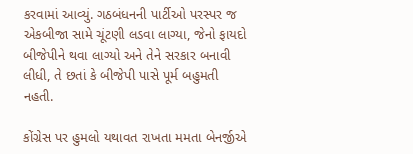કરવામાં આવ્યું. ગઠબંધનની પાર્ટીઓ પરસ્પર જ એકબીજા સામે ચૂંટણી લડવા લાગ્યા, જેનો ફાયદો બીજેપીને થવા લાગ્યો અને તેને સરકાર બનાવી લીધી, તે છતાં કે બીજેપી પાસે પૂર્મ બહુમતી નહતી.

કોંગ્રેસ પર હુમલો યથાવત રાખતા મમતા બેનર્જીએ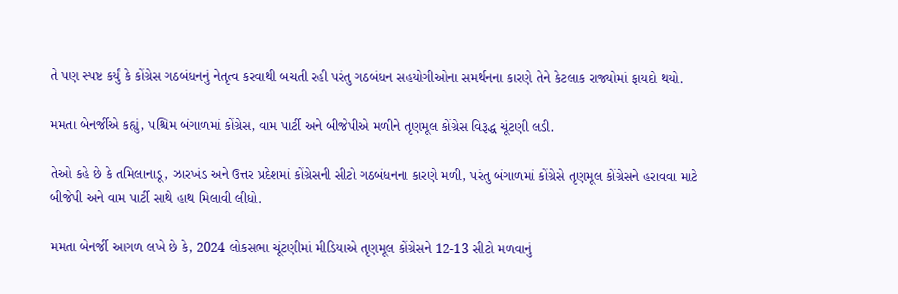તે પણ સ્પષ્ટ કર્યું કે કોંગ્રેસ ગઠબંધનનું નેતૃત્વ કરવાથી બચતી રહી પરંતુ ગઠબંધન સહયોગીઓના સમર્થનના કારણે તેને કેટલાક રાજ્યોમાં ફાયદો થયો.

મમતા બેનર્જીએ કહ્યું, પશ્ચિમ બંગાળમાં કોંગ્રેસ, વામ પાર્ટી અને બીજેપીએ મળીને તૃણમૂલ કોંગ્રેસ વિરૂદ્ધ ચૂંટણી લડી.

તેઓ કહે છે કે તમિલાનાડૂ, ઝારખંડ અને ઉત્તર પ્રદેશમાં કોંગ્રેસની સીટો ગઠબંધનના કારણે મળી, પરંતુ બંગાળમાં કોંગ્રેસે તૃણમૂલ કોંગ્રેસને હરાવવા માટે બીજેપી અને વામ પાર્ટી સાથે હાથ મિલાવી લીધો.

મમતા બેનર્જી આગળ લખે છે કે, 2024 લોકસભા ચૂંટણીમાં મીડિયાએ તૃણમૂલ કોંગ્રેસને 12-13 સીટો મળવાનું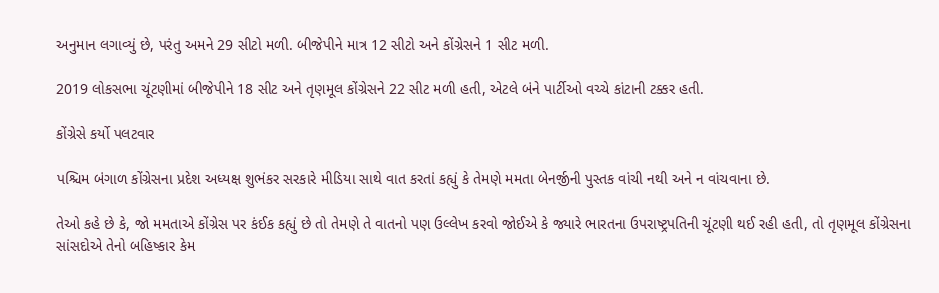અનુમાન લગાવ્યું છે, પરંતુ અમને 29 સીટો મળી. બીજેપીને માત્ર 12 સીટો અને કોંગ્રેસને 1 સીટ મળી.

2019 લોકસભા ચૂંટણીમાં બીજેપીને 18 સીટ અને તૃણમૂલ કોંગ્રેસને 22 સીટ મળી હતી, એટલે બંને પાર્ટીઓ વચ્ચે કાંટાની ટક્કર હતી.

કોંગ્રેસે કર્યો પલટવાર

પશ્ચિમ બંગાળ કોંગ્રેસના પ્રદેશ અધ્યક્ષ શુભંકર સરકારે મીડિયા સાથે વાત કરતાં કહ્યું કે તેમણે મમતા બેનર્જીની પુસ્તક વાંચી નથી અને ન વાંચવાના છે.

તેઓ કહે છે કે, જો મમતાએ કોંગ્રેસ પર કંઈક કહ્યું છે તો તેમણે તે વાતનો પણ ઉલ્લેખ કરવો જોઈએ કે જ્યારે ભારતના ઉપરાષ્ટ્રપતિની ચૂંટણી થઈ રહી હતી, તો તૃણમૂલ કોંગ્રેસના સાંસદોએ તેનો બહિષ્કાર કેમ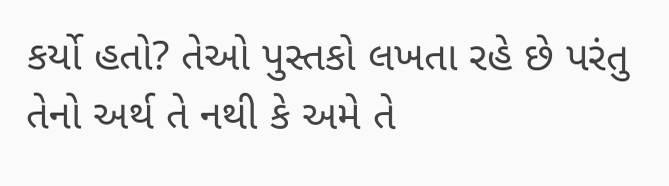કર્યો હતો? તેઓ પુસ્તકો લખતા રહે છે પરંતુ તેનો અર્થ તે નથી કે અમે તે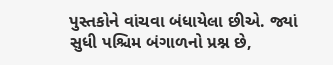પુસ્તકોને વાંચવા બંધાયેલા છીએ. જ્યાં સુધી પશ્ચિમ બંગાળનો પ્રશ્ન છે,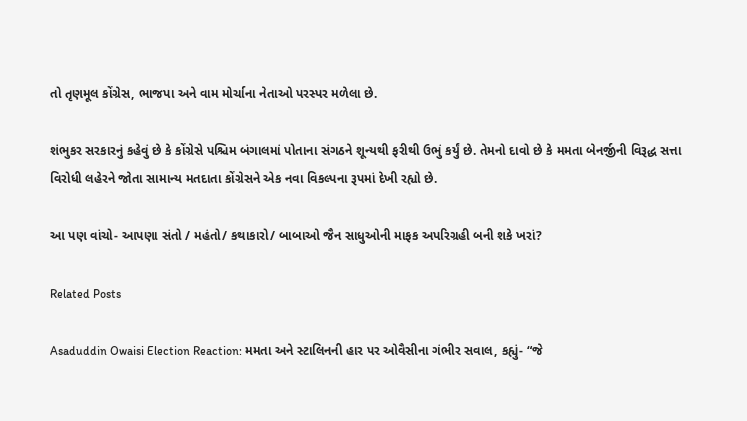તો તૃણમૂલ કોંગ્રેસ, ભાજપા અને વામ મોર્ચાના નેતાઓ પરસ્પર મળેલા છે.

શંભુકર સરકારનું કહેવું છે કે કોંગ્રેસે પશ્ચિમ બંગાલમાં પોતાના સંગઠને શૂન્યથી ફરીથી ઉભું કર્યું છે. તેમનો દાવો છે કે મમતા બેનર્જીની વિરૂદ્ધ સત્તા વિરોધી લહેરને જોતા સામાન્ય મતદાતા કોંગ્રેસને એક નવા વિકલ્પના રૂપમાં દેખી રહ્યો છે.

આ પણ વાંચો- આપણા સંતો / મહંતો/ કથાકારો/ બાબાઓ જૈન સાધુઓની માફક અપરિગ્રહી બની શકે ખરાં?

Related Posts

Asaduddin Owaisi Election Reaction: મમતા અને સ્ટાલિનની હાર પર ઓવૈસીના ગંભીર સવાલ, કહ્યું- “જે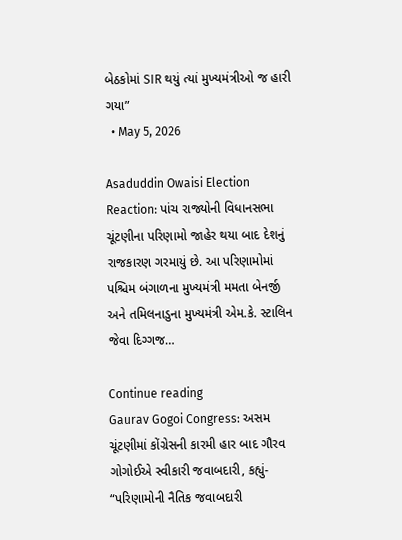બેઠકોમાં SIR થયું ત્યાં મુખ્યમંત્રીઓ જ હારી ગયા”
  • May 5, 2026

Asaduddin Owaisi Election Reaction: પાંચ રાજ્યોની વિધાનસભા ચૂંટણીના પરિણામો જાહેર થયા બાદ દેશનું રાજકારણ ગરમાયું છે. આ પરિણામોમાં પશ્ચિમ બંગાળના મુખ્યમંત્રી મમતા બેનર્જી અને તમિલનાડુના મુખ્યમંત્રી એમ.કે. સ્ટાલિન જેવા દિગ્ગજ…

Continue reading
Gaurav Gogoi Congress: અસમ ચૂંટણીમાં કોંગ્રેસની કારમી હાર બાદ ગૌરવ ગોગોઈએ સ્વીકારી જવાબદારી, કહ્યું- “પરિણામોની નૈતિક જવાબદારી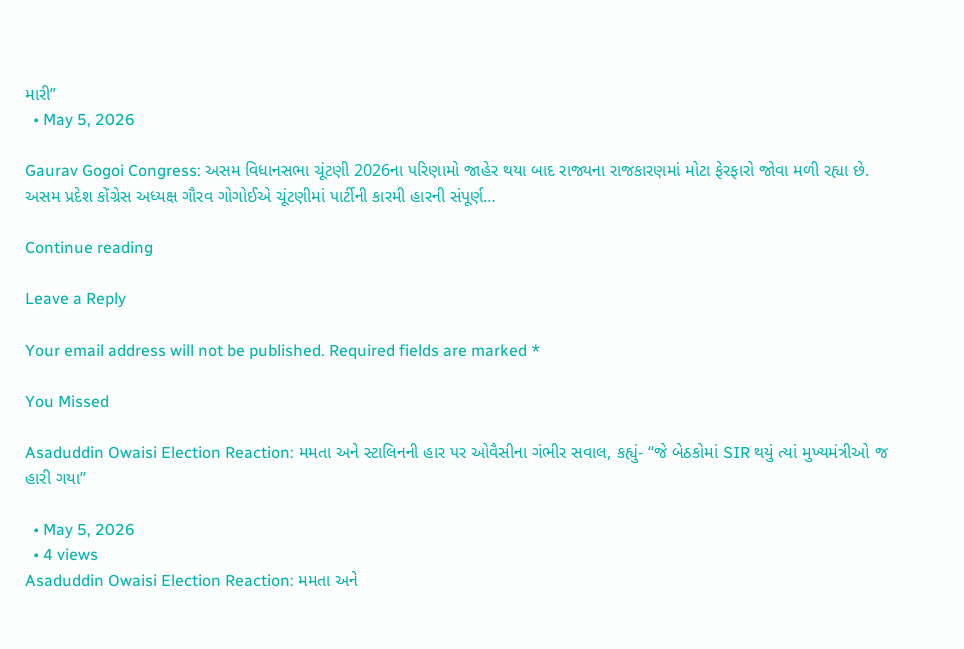મારી”
  • May 5, 2026

Gaurav Gogoi Congress: અસમ વિધાનસભા ચૂંટણી 2026ના પરિણામો જાહેર થયા બાદ રાજ્યના રાજકારણમાં મોટા ફેરફારો જોવા મળી રહ્યા છે. અસમ પ્રદેશ કોંગ્રેસ અધ્યક્ષ ગૌરવ ગોગોઈએ ચૂંટણીમાં પાર્ટીની કારમી હારની સંપૂર્ણ…

Continue reading

Leave a Reply

Your email address will not be published. Required fields are marked *

You Missed

Asaduddin Owaisi Election Reaction: મમતા અને સ્ટાલિનની હાર પર ઓવૈસીના ગંભીર સવાલ, કહ્યું- “જે બેઠકોમાં SIR થયું ત્યાં મુખ્યમંત્રીઓ જ હારી ગયા”

  • May 5, 2026
  • 4 views
Asaduddin Owaisi Election Reaction: મમતા અને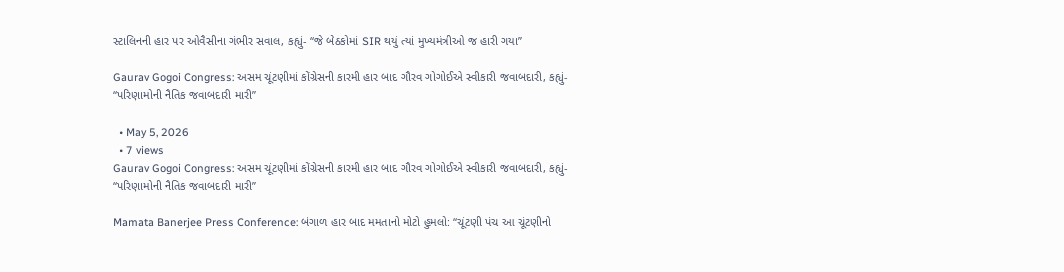સ્ટાલિનની હાર પર ઓવૈસીના ગંભીર સવાલ, કહ્યું- “જે બેઠકોમાં SIR થયું ત્યાં મુખ્યમંત્રીઓ જ હારી ગયા”

Gaurav Gogoi Congress: અસમ ચૂંટણીમાં કોંગ્રેસની કારમી હાર બાદ ગૌરવ ગોગોઈએ સ્વીકારી જવાબદારી, કહ્યું- “પરિણામોની નૈતિક જવાબદારી મારી”

  • May 5, 2026
  • 7 views
Gaurav Gogoi Congress: અસમ ચૂંટણીમાં કોંગ્રેસની કારમી હાર બાદ ગૌરવ ગોગોઈએ સ્વીકારી જવાબદારી, કહ્યું- “પરિણામોની નૈતિક જવાબદારી મારી”

Mamata Banerjee Press Conference: બંગાળ હાર બાદ મમતાનો મોટો હુમલો: “ચૂંટણી પંચ આ ચૂંટણીનો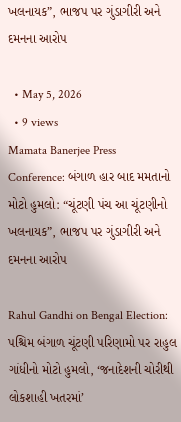ખલનાયક”, ભાજપ પર ગુંડાગીરી અને દમનના આરોપ

  • May 5, 2026
  • 9 views
Mamata Banerjee Press Conference: બંગાળ હાર બાદ મમતાનો મોટો હુમલો: “ચૂંટણી પંચ આ ચૂંટણીનો ખલનાયક”, ભાજપ પર ગુંડાગીરી અને દમનના આરોપ

Rahul Gandhi on Bengal Election: પશ્ચિમ બંગાળ ચૂંટણી પરિણામો પર રાહુલ ગાંધીનો મોટો હુમલો, ‘જનાદેશની ચોરીથી લોકશાહી ખતરમાં’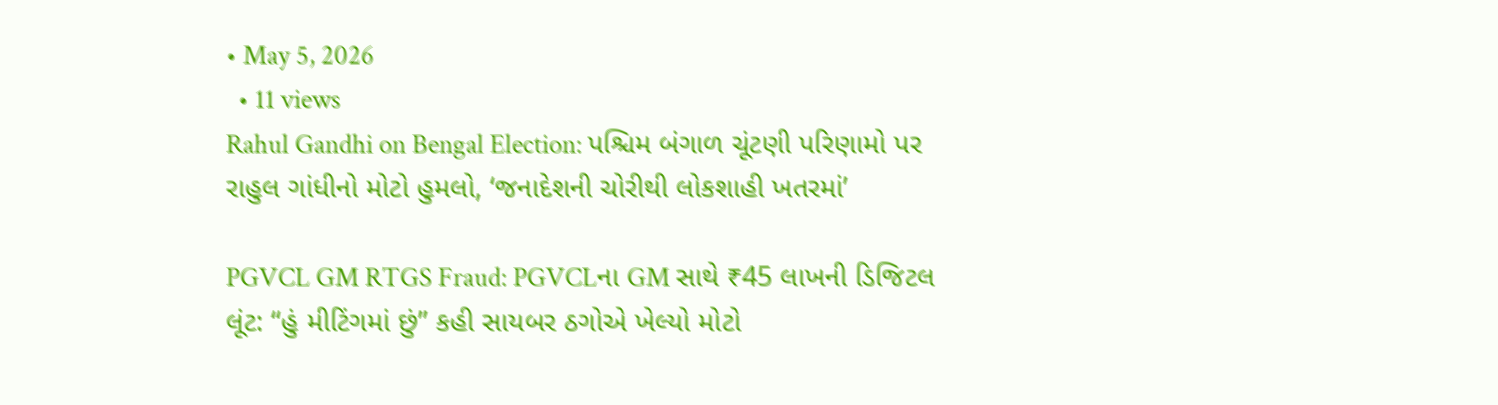• May 5, 2026
  • 11 views
Rahul Gandhi on Bengal Election: પશ્ચિમ બંગાળ ચૂંટણી પરિણામો પર રાહુલ ગાંધીનો મોટો હુમલો, ‘જનાદેશની ચોરીથી લોકશાહી ખતરમાં’

PGVCL GM RTGS Fraud: PGVCLના GM સાથે ₹45 લાખની ડિજિટલ લૂંટ: “હું મીટિંગમાં છું” કહી સાયબર ઠગોએ ખેલ્યો મોટો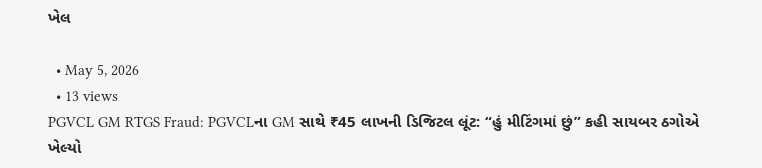ખેલ

  • May 5, 2026
  • 13 views
PGVCL GM RTGS Fraud: PGVCLના GM સાથે ₹45 લાખની ડિજિટલ લૂંટ: “હું મીટિંગમાં છું” કહી સાયબર ઠગોએ ખેલ્યો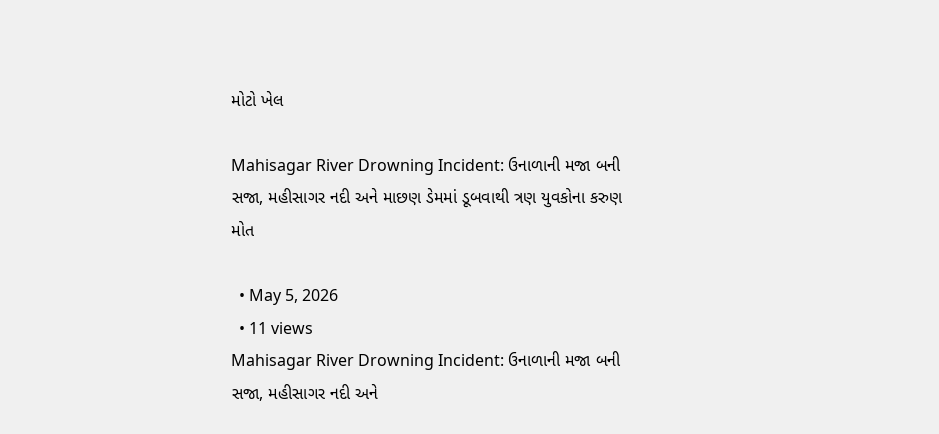મોટો ખેલ

Mahisagar River Drowning Incident: ઉનાળાની મજા બની સજા, મહીસાગર નદી અને માછણ ડેમમાં ડૂબવાથી ત્રણ યુવકોના કરુણ મોત

  • May 5, 2026
  • 11 views
Mahisagar River Drowning Incident: ઉનાળાની મજા બની સજા, મહીસાગર નદી અને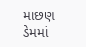માછણ ડેમમાં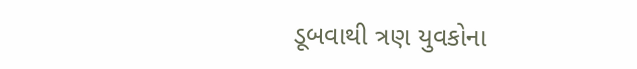ડૂબવાથી ત્રણ યુવકોના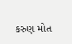કરુણ મોત